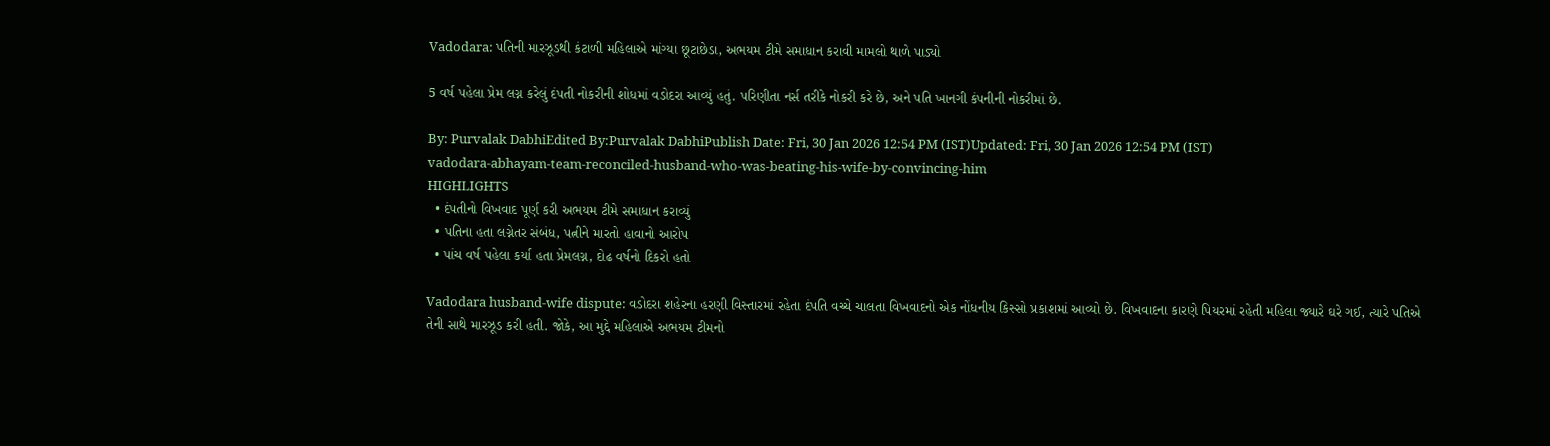Vadodara: પતિની મારઝૂડથી કંટાળી મહિલાએ માંગ્યા છૂટાછેડા, અભયમ ટીમે સમાધાન કરાવી મામલો થાળે પાડ્યો

5 વર્ષ પહેલા પ્રેમ લગ્ન કરેલું દંપતી નોકરીની શોધમાં વડોદરા આવ્યું હતું. પરિણીતા નર્સ તરીકે નોકરી કરે છે, અને પતિ ખાનગી કંપનીની નોકરીમાં છે.

By: Purvalak DabhiEdited By:Purvalak DabhiPublish Date: Fri, 30 Jan 2026 12:54 PM (IST)Updated: Fri, 30 Jan 2026 12:54 PM (IST)
vadodara-abhayam-team-reconciled-husband-who-was-beating-his-wife-by-convincing-him
HIGHLIGHTS
  • દંપતીનો વિખવાદ પૂર્ણ કરી અભયમ ટીમે સમાધાન કરાવ્યું
  • પતિના હતા લગ્નેતર સંબંધ, પત્નીને મારતો હાવાનો આરોપ
  • પાંચ વર્ષ પહેલા કર્યા હતા પ્રેમલગ્ન, દોઢ વર્ષનો દિકરો હતો

Vadodara husband-wife dispute: વડોદરા શહેરના હરણી વિસ્તારમાં રહેતા દંપતિ વચ્ચે ચાલતા વિખવાદનો એક નોંધનીય કિસ્સો પ્રકાશમાં આવ્યો છે. વિખવાદના કારણે પિયરમાં રહેતી મહિલા જ્યારે ઘરે ગઈ, ત્યારે પતિએ તેની સાથે મારઝૂડ કરી હતી. જોકે, આ મુદ્દે મહિલાએ અભયમ ટીમનો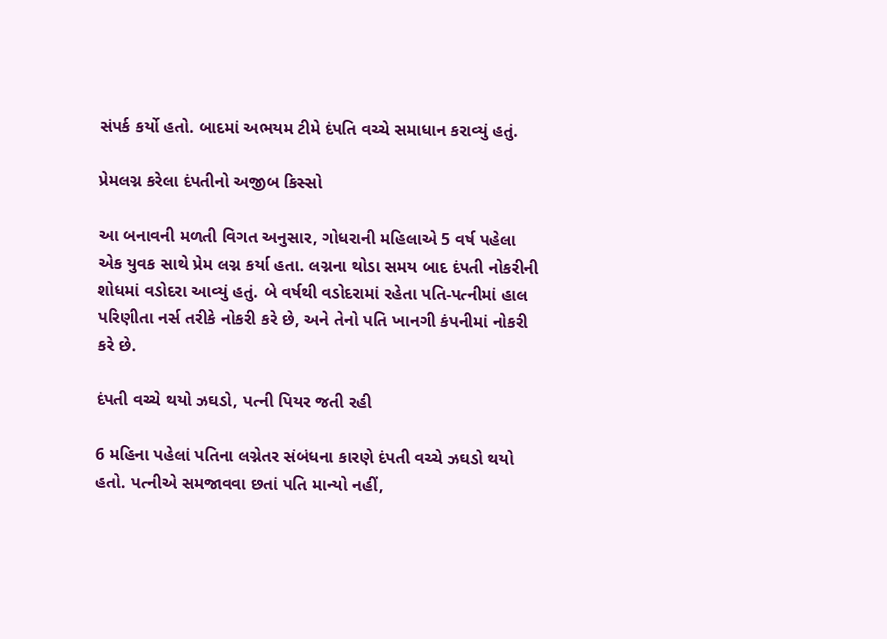સંપર્ક કર્યો હતો. બાદમાં અભયમ ટીમે દંપતિ વચ્ચે સમાધાન કરાવ્યું હતું.

પ્રેમલગ્ન કરેલા દંપતીનો અજીબ કિસ્સો

આ બનાવની મળતી વિગત અનુસાર, ગોધરાની મહિલાએ 5 વર્ષ પહેલા એક યુવક સાથે પ્રેમ લગ્ન કર્યા હતા. લગ્નના થોડા સમય બાદ દંપતી નોકરીની શોધમાં વડોદરા આવ્યું હતું. બે વર્ષથી વડોદરામાં રહેતા પતિ-પત્નીમાં હાલ પરિણીતા નર્સ તરીકે નોકરી કરે છે, અને તેનો પતિ ખાનગી કંપનીમાં નોકરી કરે છે.

દંપતી વચ્ચે થયો ઝઘડો, પત્ની પિયર જતી રહી

6 મહિના પહેલાં પતિના લગ્નેતર સંબંધના કારણે દંપતી વચ્ચે ઝઘડો થયો હતો. પત્નીએ સમજાવવા છતાં પતિ માન્યો નહીં,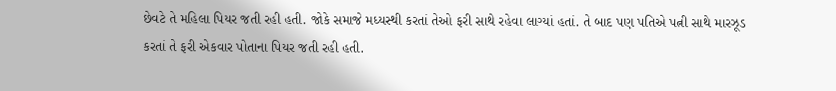છેવટે તે મહિલા પિયર જતી રહી હતી. જોકે સમાજે મધ્યસ્થી કરતાં તેઓ ફરી સાથે રહેવા લાગ્યાં હતાં. તે બાદ પણ પતિએ પત્ની સાથે મારઝૂડ કરતાં તે ફરી એકવાર પોતાના પિયર જતી રહી હતી.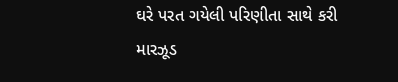ઘરે પરત ગયેલી પરિણીતા સાથે કરી મારઝૂડ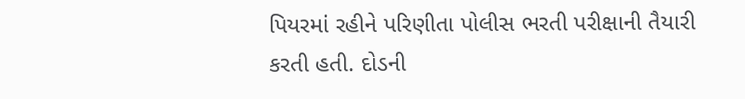પિયરમાં રહીને પરિણીતા પોલીસ ભરતી પરીક્ષાની તૈયારી કરતી હતી. દોડની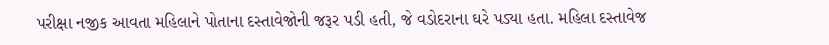પરીક્ષા નજીક આવતા મહિલાને પોતાના દસ્તાવેજોની જરૂર પડી હતી, જે વડોદરાના ઘરે પડ્યા હતા. મહિલા દસ્તાવેજ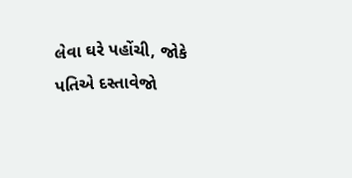લેવા ઘરે પહોંચી, જોકે પતિએ દસ્તાવેજો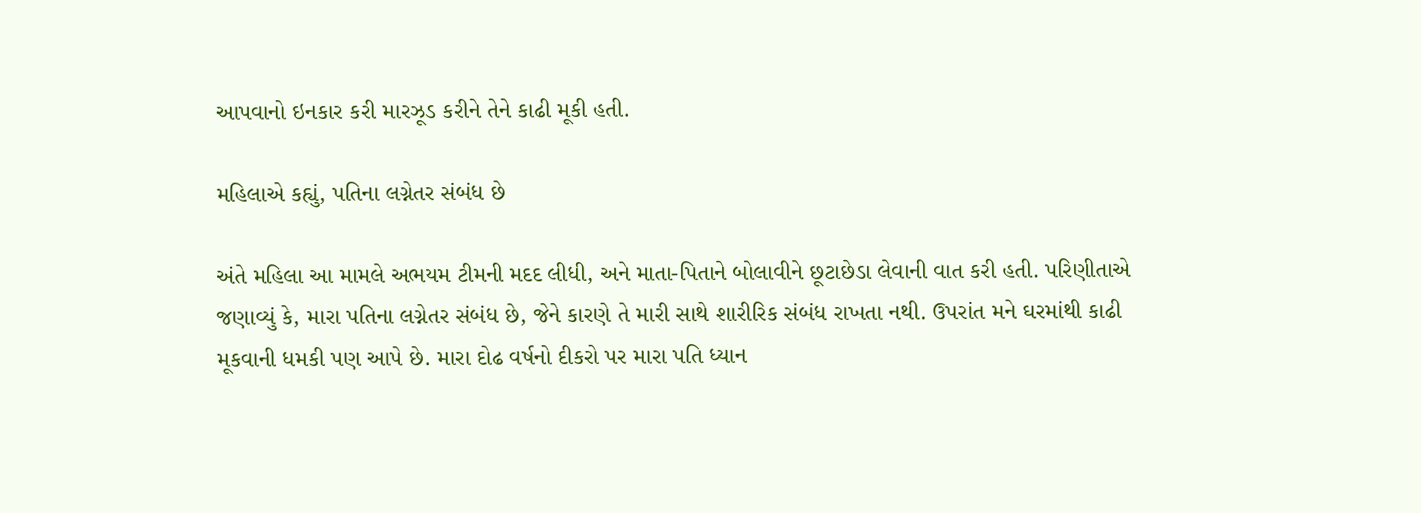આપવાનો ઇનકાર કરી મારઝૂડ કરીને તેને કાઢી મૂકી હતી.

મહિલાએ કહ્યું, પતિના લગ્નેતર સંબંધ છે

અંતે મહિલા આ મામલે અભયમ ટીમની મદદ લીધી, અને માતા-પિતાને બોલાવીને છૂટાછેડા લેવાની વાત કરી હતી. પરિણીતાએ જણાવ્યું કે, મારા પતિના લગ્નેતર સંબંધ છે, જેને કારણે તે મારી સાથે શારીરિક સંબંધ રાખતા નથી. ઉપરાંત મને ઘરમાંથી કાઢી મૂકવાની ધમકી પણ આપે છે. મારા દોઢ વર્ષનો દીકરો પર મારા પતિ ધ્યાન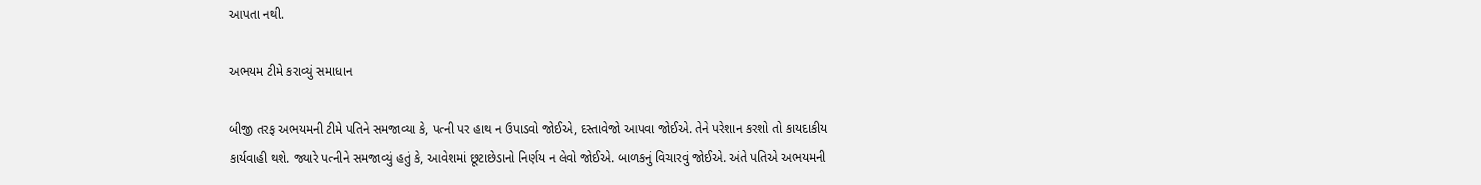આપતા નથી.

અભયમ ટીમે કરાવ્યું સમાધાન

બીજી તરફ અભયમની ટીમે પતિને સમજાવ્યા કે, પત્ની પર હાથ ન ઉપાડવો જોઈએ, દસ્તાવેજો આપવા જોઈએ. તેને પરેશાન કરશો તો કાયદાકીય કાર્યવાહી થશે. જ્યારે પત્નીને સમજાવ્યું હતું કે, આવેશમાં છૂટાછેડાનો નિર્ણય ન લેવો જોઈએ. બાળકનું વિચારવું જોઈએ. અંતે પતિએ અભયમની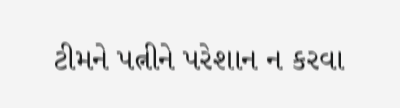ટીમને પત્નીને પરેશાન ન કરવા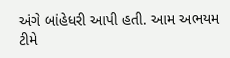અંગે બાંહેધરી આપી હતી. આમ અભયમ ટીમે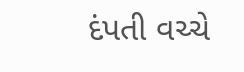દંપતી વચ્ચે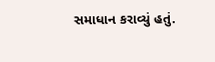સમાધાન કરાવ્યું હતું.